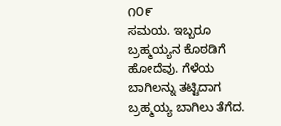೧೦೯
ಸಮಯ. ಇಬ್ಬರೂ ಬ್ರಹ್ಮಯ್ಯನ ಕೊಠಡಿಗೆ ಹೋದೆವು. ಗೆಳೆಯ ಬಾಗಿಲನ್ನು ತಟ್ಟಿದಾಗ ಬ್ರಹ್ಮಯ್ಯ ಬಾಗಿಲು ತೆಗೆದ.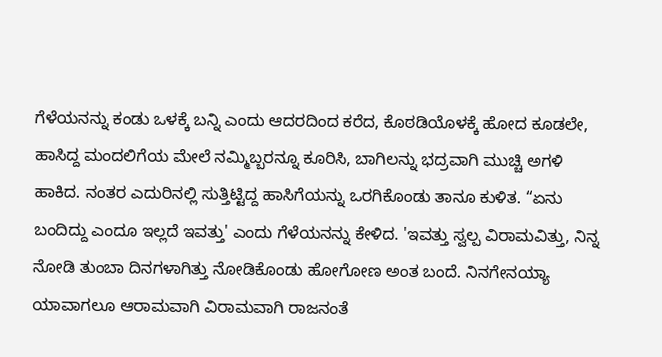ಗೆಳೆಯನನ್ನು ಕಂಡು ಒಳಕ್ಕೆ ಬನ್ನಿ ಎಂದು ಆದರದಿಂದ ಕರೆದ, ಕೊಠಡಿಯೊಳಕ್ಕೆ ಹೋದ ಕೂಡಲೇ, ಹಾಸಿದ್ದ ಮಂದಲಿಗೆಯ ಮೇಲೆ ನಮ್ಮಿಬ್ಬರನ್ನೂ ಕೂರಿಸಿ, ಬಾಗಿಲನ್ನು ಭದ್ರವಾಗಿ ಮುಚ್ಚಿ ಅಗಳಿ ಹಾಕಿದ. ನಂತರ ಎದುರಿನಲ್ಲಿ ಸುತ್ತಿಟ್ಟಿದ್ದ ಹಾಸಿಗೆಯನ್ನು ಒರಗಿಕೊಂಡು ತಾನೂ ಕುಳಿತ. “ಏನು ಬಂದಿದ್ದು ಎಂದೂ ಇಲ್ಲದೆ ಇವತ್ತು' ಎಂದು ಗೆಳೆಯನನ್ನು ಕೇಳಿದ. 'ಇವತ್ತು ಸ್ವಲ್ಪ ವಿರಾಮವಿತ್ತು, ನಿನ್ನ ನೋಡಿ ತುಂಬಾ ದಿನಗಳಾಗಿತ್ತು ನೋಡಿಕೊಂಡು ಹೋಗೋಣ ಅಂತ ಬಂದೆ. ನಿನಗೇನಯ್ಯಾ ಯಾವಾಗಲೂ ಆರಾಮವಾಗಿ ವಿರಾಮವಾಗಿ ರಾಜನಂತೆ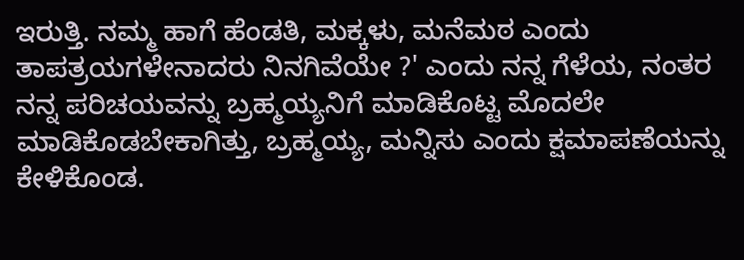ಇರುತ್ತಿ. ನಮ್ಮ ಹಾಗೆ ಹೆಂಡತಿ, ಮಕ್ಕಳು, ಮನೆಮಠ ಎಂದು ತಾಪತ್ರಯಗಳೇನಾದರು ನಿನಗಿವೆಯೇ ?' ಎಂದು ನನ್ನ ಗೆಳೆಯ, ನಂತರ ನನ್ನ ಪರಿಚಯವನ್ನು ಬ್ರಹ್ಮಯ್ಯನಿಗೆ ಮಾಡಿಕೊಟ್ಟ ಮೊದಲೇ ಮಾಡಿಕೊಡಬೇಕಾಗಿತ್ತು, ಬ್ರಹ್ಮಯ್ಯ, ಮನ್ನಿಸು ಎಂದು ಕ್ಷಮಾಪಣೆಯನ್ನು ಕೇಳಿಕೊಂಡ.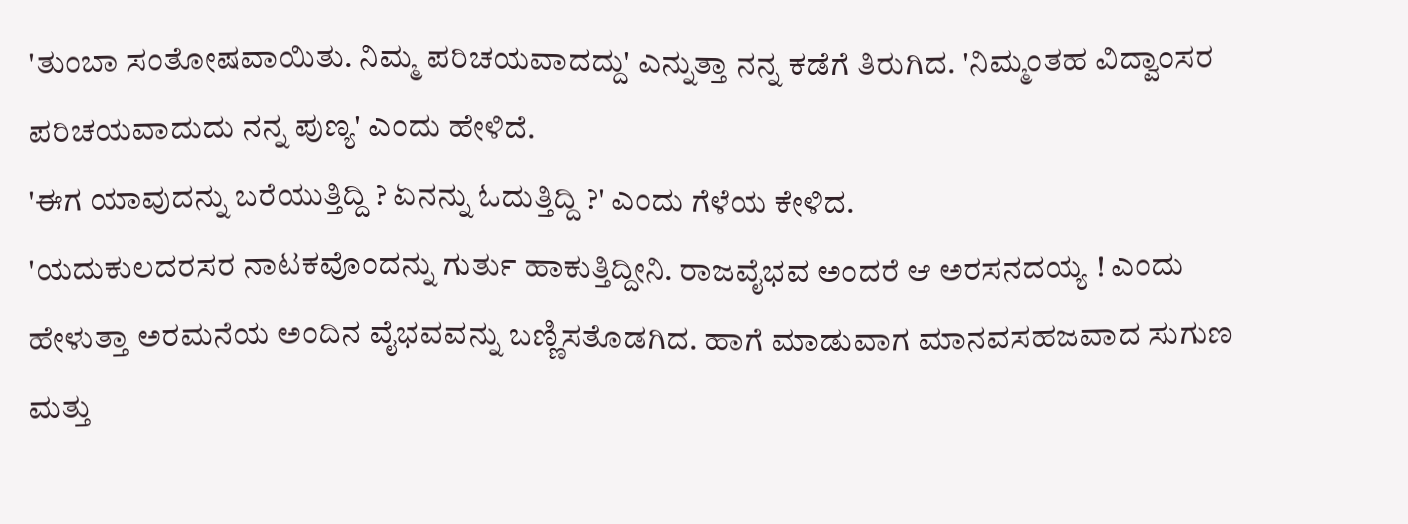'ತುಂಬಾ ಸಂತೋಷವಾಯಿತು. ನಿಮ್ಮ ಪರಿಚಯವಾದದ್ದು' ಎನ್ನುತ್ತಾ ನನ್ನ ಕಡೆಗೆ ತಿರುಗಿದ. 'ನಿಮ್ಮಂತಹ ವಿದ್ವಾಂಸರ ಪರಿಚಯವಾದುದು ನನ್ನ ಪುಣ್ಯ' ಎಂದು ಹೇಳಿದೆ.
'ಈಗ ಯಾವುದನ್ನು ಬರೆಯುತ್ತಿದ್ದಿ ? ಏನನ್ನು ಓದುತ್ತಿದ್ದಿ ?' ಎಂದು ಗೆಳೆಯ ಕೇಳಿದ.
'ಯದುಕುಲದರಸರ ನಾಟಕವೊಂದನ್ನು ಗುರ್ತು ಹಾಕುತ್ತಿದ್ದೀನಿ. ರಾಜವೈಭವ ಅಂದರೆ ಆ ಅರಸನದಯ್ಯ ! ಎಂದು ಹೇಳುತ್ತಾ ಅರಮನೆಯ ಅಂದಿನ ವೈಭವವನ್ನು ಬಣ್ಣಿಸತೊಡಗಿದ. ಹಾಗೆ ಮಾಡುವಾಗ ಮಾನವಸಹಜವಾದ ಸುಗುಣ ಮತ್ತು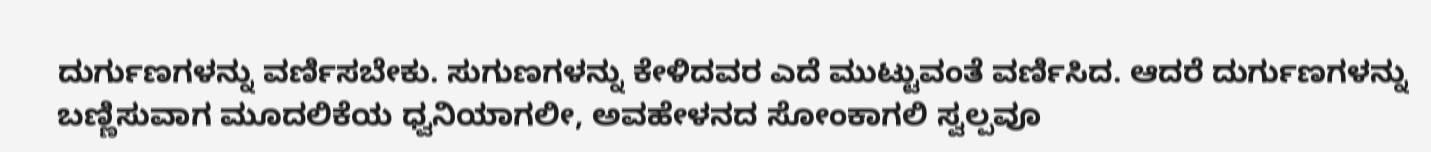ದುರ್ಗುಣಗಳನ್ನು ವರ್ಣಿಸಬೇಕು. ಸುಗುಣಗಳನ್ನು ಕೇಳಿದವರ ಎದೆ ಮುಟ್ಟುವಂತೆ ವರ್ಣಿಸಿದ. ಆದರೆ ದುರ್ಗುಣಗಳನ್ನು ಬಣ್ಣಿಸುವಾಗ ಮೂದಲಿಕೆಯ ಧ್ವನಿಯಾಗಲೀ, ಅವಹೇಳನದ ಸೋಂಕಾಗಲಿ ಸ್ವಲ್ಪವೂ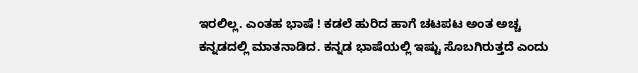ಇರಲಿಲ್ಲ. ಎಂತಹ ಭಾಷೆ ! ಕಡಲೆ ಹುರಿದ ಹಾಗೆ ಚಟಪಟ ಅಂತ ಅಚ್ಚ ಕನ್ನಡದಲ್ಲಿ ಮಾತನಾಡಿದ. ಕನ್ನಡ ಭಾಷೆಯಲ್ಲಿ ಇಷ್ಟು ಸೊಬಗಿರುತ್ತದೆ ಎಂದು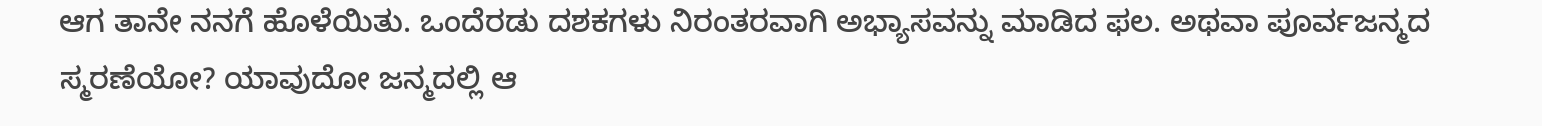ಆಗ ತಾನೇ ನನಗೆ ಹೊಳೆಯಿತು. ಒಂದೆರಡು ದಶಕಗಳು ನಿರಂತರವಾಗಿ ಅಭ್ಯಾಸವನ್ನು ಮಾಡಿದ ಫಲ. ಅಥವಾ ಪೂರ್ವಜನ್ಮದ ಸ್ಮರಣೆಯೋ? ಯಾವುದೋ ಜನ್ಮದಲ್ಲಿ ಆ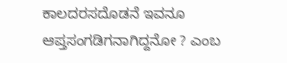ಕಾಲದರಸದೊಡನೆ ಇವನೂ ಆಪ್ತಸಂಗಡಿಗನಾಗಿದ್ದನೋ ? ಎಂಬ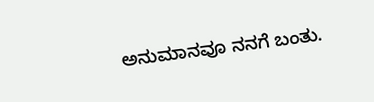ಅನುಮಾನವೂ ನನಗೆ ಬಂತು.